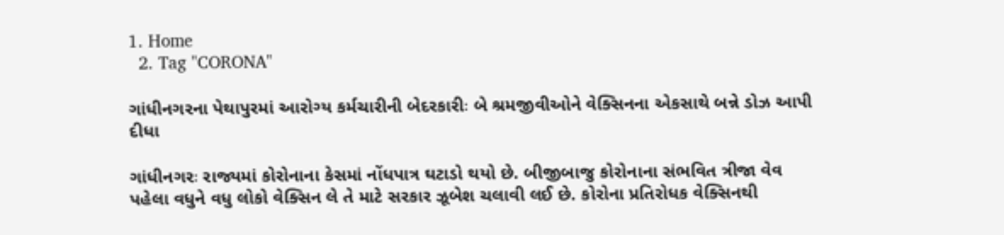1. Home
  2. Tag "CORONA"

ગાંધીનગરના પેથાપુરમાં આરોગ્ય કર્મચારીની બેદરકારીઃ બે શ્રમજીવીઓને વેક્સિનના એકસાથે બન્ને ડોઝ આપી દીધા

ગાંધીનગરઃ રાજ્યમાં કોરોનાના કેસમાં નોંધપાત્ર ઘટાડો થયો છે. બીજીબાજુ કોરોનાના સંભવિત ત્રીજા વેવ પહેલા વધુને વધુ લોકો વેક્સિન લે તે માટે સરકાર ઝૂબેશ ચલાવી લઈ છે. કોરોના પ્રતિરોધક વેક્સિનથી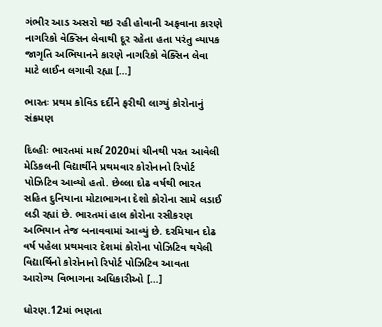ગંભીર આડ અસરો થઇ રહી હોવાની અફવાના કારણે નાગરિકો વેક્સિન લેવાથી દૂર રહેતા હતા પરંતુ વ્યાપક જાગૃતિ અભિયાનને કારણે નાગરિકો વેક્સિન લેવા માટે લાઈન લગાવી રહ્યા […]

ભારતઃ પ્રથમ કોવિડ દર્દીને ફરીથી લાગ્યું કોરોનાનું સંક્રમણ

દિલ્હીઃ ભારતમાં માર્ચ 2020માં ચીનથી પરત આવેલી મેડિકલની વિદ્યાર્થીને પ્રથમવાર કોરોનાનો રિપોર્ટ પોઝિટિવ આવ્યો હતો. છેલ્લા દોઢ વર્ષથી ભારત સહિત દુનિયાના મોટાભાગના દેશો કોરોના સામે લડાઈ લડી રહ્યાં છે. ભારતમાં હાલ કોરોના રસીકરણ અભિયાન તેજ બનાવવામાં આવ્યું છે. દરમિયાન દોઢ વર્ષ પહેલા પ્રથમવાર દેશમાં કોરોના પોઝિટિવ થયેલી વિદ્યાર્થિનો કોરોનાનો રિપોર્ટ પોઝિટિવ આવતા આરોગ્ય વિભાગના અધિકારીઓ […]

ધોરણ.12માં ભણતા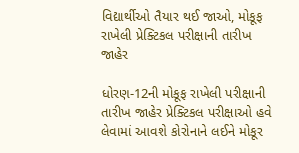વિદ્યાર્થીઓ તૈયાર થઈ જાઓ, મોકૂફ રાખેલી પ્રેક્ટિકલ પરીક્ષાની તારીખ જાહેર

ધોરણ-12ની મોકૂફ રાખેલી પરીક્ષાની તારીખ જાહેર પ્રેક્ટિકલ પરીક્ષાઓ હવે લેવામાં આવશે કોરોનાને લઈને મોકૂર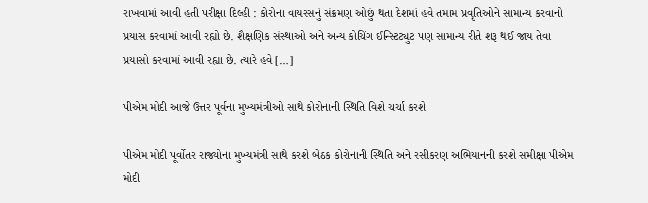રાખવામાં આવી હતી પરીક્ષા દિલ્હી : કોરોના વાયરસનું સંક્રમણ ઓછું થતા દેશમાં હવે તમામ પ્રવૃતિઓને સામાન્ય કરવાનો પ્રયાસ કરવામાં આવી રહ્યો છે. શૈક્ષણિક સંસ્થાઓ અને અન્ય કોચિંગ ઈન્સ્ટિટ્યુટ પણ સામાન્ય રીતે શરૂ થઈ જાય તેવા પ્રયાસો કરવામાં આવી રહ્યા છે. ત્યારે હવે […]

પીએમ મોદી આજે ઉત્તર પૂર્વના મુખ્યમંત્રીઓ સાથે કોરોનાની સ્થિતિ વિશે ચર્ચા કરશે

પીએમ મોદી પૂર્વોતર રાજ્યોના મુખ્યમંત્રી સાથે કરશે બેઠક કોરોનાની સ્થિતિ અને રસીકરણ અભિયાનની કરશે સમીક્ષા પીએમ મોદી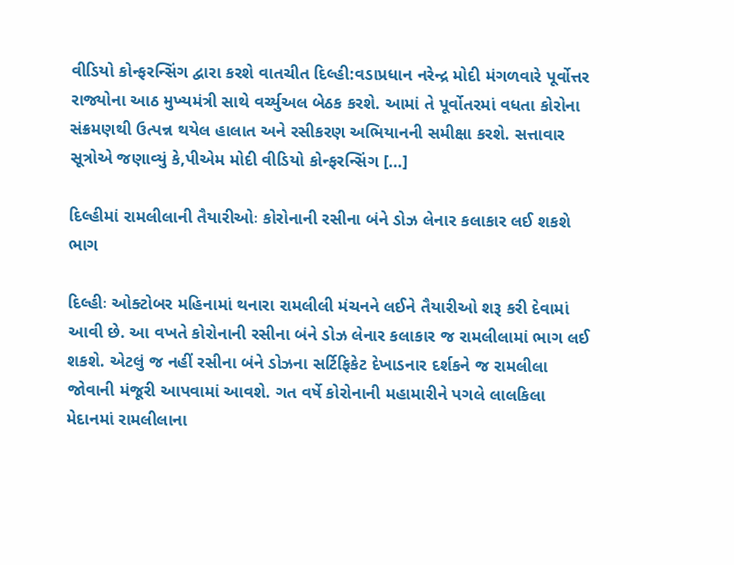વીડિયો કોન્ફરન્સિંગ દ્વારા કરશે વાતચીત દિલ્હી:વડાપ્રધાન નરેન્દ્ર મોદી મંગળવારે પૂર્વોત્તર રાજ્યોના આઠ મુખ્યમંત્રી સાથે વર્ચ્યુઅલ બેઠક કરશે. આમાં તે પૂર્વોતરમાં વધતા કોરોના સંક્રમણથી ઉત્પન્ન થયેલ હાલાત અને રસીકરણ અભિયાનની સમીક્ષા કરશે. સત્તાવાર સૂત્રોએ જણાવ્યું કે,પીએમ મોદી વીડિયો કોન્ફરન્સિંગ […]

દિલ્હીમાં રામલીલાની તૈયારીઓઃ કોરોનાની રસીના બંને ડોઝ લેનાર કલાકાર લઈ શકશે ભાગ

દિલ્હીઃ ઓક્ટોબર મહિનામાં થનારા રામલીલી મંચનને લઈને તૈયારીઓ શરૂ કરી દેવામાં આવી છે. આ વખતે કોરોનાની રસીના બંને ડોઝ લેનાર કલાકાર જ રામલીલામાં ભાગ લઈ શકશે. એટલું જ નહીં રસીના બંને ડોઝના સર્ટિફિકેટ દેખાડનાર દર્શકને જ રામલીલા જોવાની મંજૂરી આપવામાં આવશે. ગત વર્ષે કોરોનાની મહામારીને પગલે લાલકિલા મેદાનમાં રામલીલાના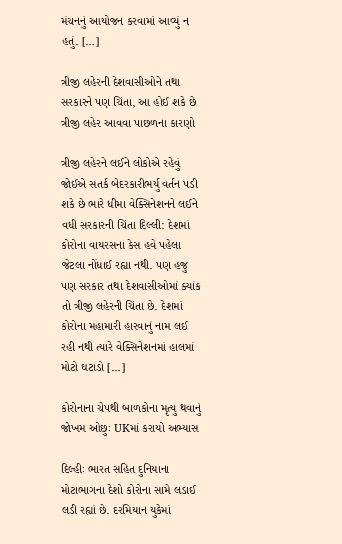મંચનનું આયોજન કરવામાં આવ્યું ન હતું. […]

ત્રીજી લહેરની દેશવાસીઓને તથા સરકારને પણ ચિંતા, આ હોઈ શકે છે ત્રીજી લહેર આવવા પાછળના કારણો

ત્રીજી લહેરને લઈને લોકોએ રહેવું જોઈએ સતર્ક બેદરકારીભર્યુ વર્તન પડી શકે છે ભારે ધીમા વેક્સિનેશનને લઈને વધી સરકારની ચિંતા દિલ્લી: દેશમાં કોરોના વાયરસના કેસ હવે પહેલા જેટલા નોંધાઈ રહ્યા નથી. પણ હજુ પણ સરકાર તથા દેશવાસીઓમાં ક્યાંક તો ત્રીજી લહેરની ચિંતા છે. દેશમાં કોરોના મહામારી હારવાનું નામ લઈ રહી નથી ત્યારે વેક્સિનેશનમાં હાલમાં મોટો ઘટાડો […]

કોરોનાના ચેપથી બાળકોના મૃત્યુ થવાનું જોખમ ઓછુઃ UKમાં કરાયો અભ્યાસ

દિલ્હીઃ ભારત સહિત દુનિયાના મોટાભાગના દેશો કોરોના સામે લડાઈ લડી રહ્યાં છે. દરમિયાન યુકેમાં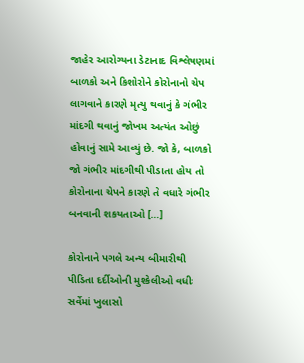જાહેર આરોગ્યના ડેટાનાદ વિશ્લેષણમાં બાળકો અને કિશોરોને કોરોનાનો ચેપ લાગવાને કારણે મૃત્યુ થવાનું કે ગંભીર માંદગી થવાનું જોખમ અત્યંત ઓછું હોવાનું સામે આવ્યું છે. જો કે, બાળકો જો ગંભીર માંદગીથી પીડાતા હોય તો કોરોનાના ચેપને કારણે તે વધારે ગંભીર બનવાની શકયતાઓ […]

કોરોનાને પગલે અન્ય બીમારીથી પીડિતા દર્દીઓની મુશ્કેલીઓ વધીઃ સર્વેમાં ખુલાસો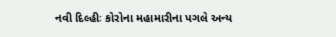નવી દિલ્હીઃ કોરોના મહામારીના પગલે અન્ય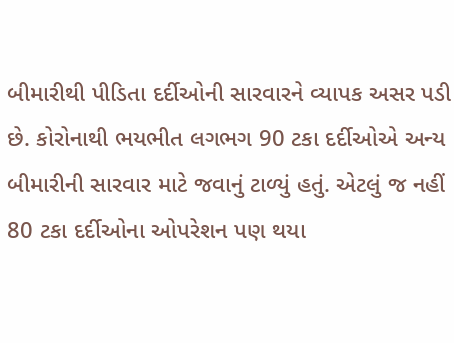બીમારીથી પીડિતા દર્દીઓની સારવારને વ્યાપક અસર પડી છે. કોરોનાથી ભયભીત લગભગ 90 ટકા દર્દીઓએ અન્ય બીમારીની સારવાર માટે જવાનું ટાળ્યું હતું. એટલું જ નહીં 80 ટકા દર્દીઓના ઓપરેશન પણ થયા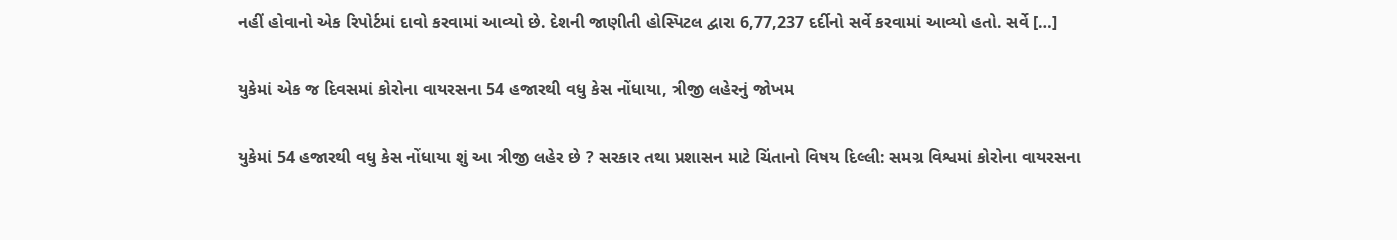નહીં હોવાનો એક રિપોર્ટમાં દાવો કરવામાં આવ્યો છે. દેશની જાણીતી હોસ્પિટલ દ્વારા 6,77,237 દર્દીનો સર્વે કરવામાં આવ્યો હતો. સર્વે […]

યુકેમાં એક જ દિવસમાં કોરોના વાયરસના 54 હજારથી વધુ કેસ નોંધાયા, ત્રીજી લહેરનું જોખમ

યુકેમાં 54 હજારથી વધુ કેસ નોંધાયા શું આ ત્રીજી લહેર છે ? સરકાર તથા પ્રશાસન માટે ચિંતાનો વિષય દિલ્લી: સમગ્ર વિશ્વમાં કોરોના વાયરસના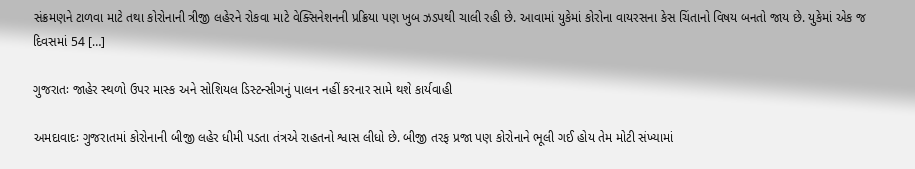સંક્રમણને ટાળવા માટે તથા કોરોનાની ત્રીજી લહેરને રોકવા માટે વેક્સિનેશનની પ્રક્રિયા પણ ખુબ ઝડપથી ચાલી રહી છે. આવામાં યુકેમાં કોરોના વાયરસના કેસ ચિંતાનો વિષય બનતો જાય છે. યુકેમાં એક જ દિવસમાં 54 […]

ગુજરાતઃ જાહેર સ્થળો ઉપર માસ્ક અને સોશિયલ ડિસ્ટન્સીગનું પાલન નહીં કરનાર સામે થશે કાર્યવાહી

અમદાવાદઃ ગુજરાતમાં કોરોનાની બીજી લહેર ધીમી પડતા તંત્રએ રાહતનો શ્વાસ લીધો છે. બીજી તરફ પ્રજા પણ કોરોનાને ભૂલી ગઈ હોય તેમ મોટી સંખ્યામાં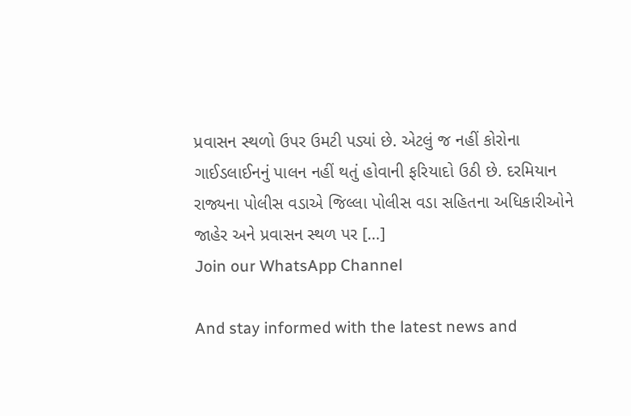પ્રવાસન સ્થળો ઉપર ઉમટી પડ્યાં છે. એટલું જ નહીં કોરોના ગાઈડલાઈનનું પાલન નહીં થતું હોવાની ફરિયાદો ઉઠી છે. દરમિયાન રાજ્યના પોલીસ વડાએ જિલ્લા પોલીસ વડા સહિતના અધિકારીઓને જાહેર અને પ્રવાસન સ્થળ પર […]
Join our WhatsApp Channel

And stay informed with the latest news and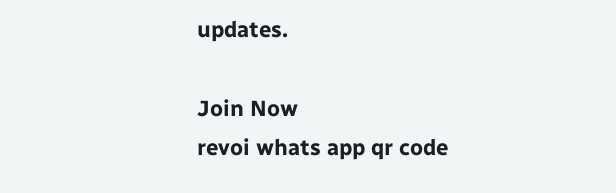updates.

Join Now
revoi whats app qr code